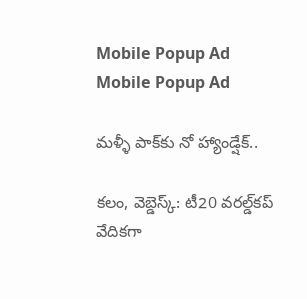Mobile Popup Ad
Mobile Popup Ad

మళ్ళీ పాక్‌కు నో హ్యాండ్షేక్..

కలం, వెబ్డెస్క్: టీ20 వరల్డ్‌కప్ వేదికగా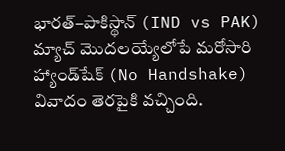భారత్–పాకిస్థాన్ (IND vs PAK) మ్యాచ్ మొదలయ్యేలోపే మరోసారి హ్యాండ్‌షేక్ (No Handshake) వివాదం తెరపైకి వచ్చింది.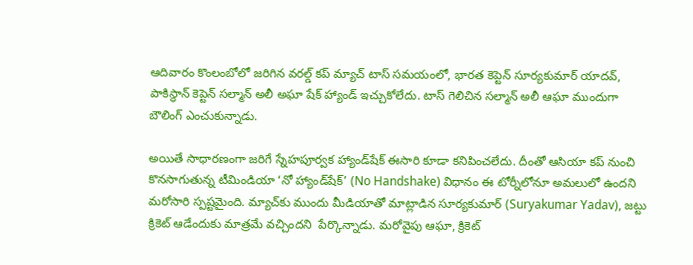ఆదివారం కొంలంబోలో జరిగిన వరల్డ్ కప్ మ్యాచ్ టాస్ సమయంలో, భారత కెప్టెన్ సూర్యకుమార్‌ యాదవ్, పాకిస్థాన్ కెప్టెన్ సల్మాన్ అలీ అఘా షేక్ హ్యాండ్ ఇచ్చుకోలేదు. టాస్ గెలిచిన సల్మాన్ అలీ ఆఘా ముందుగా బౌలింగ్ ఎంచుకున్నాడు.

అయితే సాధారణంగా జరిగే స్నేహపూర్వక హ్యాండ్‌షేక్ ఈసారి కూడా కనిపించలేదు. దీంతో ఆసియా కప్ నుంచి కొనసాగుతున్న టీమిండియా ‘నో హ్యాండ్‌షేక్’ (No Handshake) విధానం ఈ టోర్నీలోనూ అమలులో ఉందని మరోసారి స్పష్టమైంది. మ్యాచ్‌కు ముందు మీడియాతో మాట్లాడిన సూర్యకుమార్ (Suryakumar Yadav), జట్టు క్రికెట్ ఆడేందుకు మాత్రమే వచ్చిందని  పేర్కొన్నాడు. మరోవైపు ఆఘా, క్రికెట్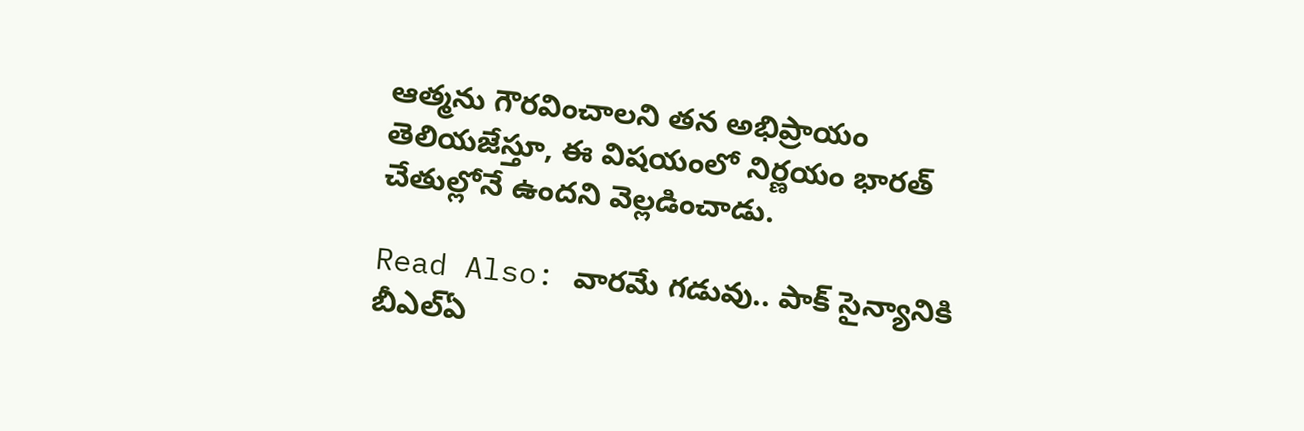ఆత్మను గౌరవించాలని తన అభిప్రాయం తెలియజేస్తూ, ఈ విషయంలో నిర్ణయం భారత్ చేతుల్లోనే ఉందని వెల్లడించాడు.

Read Also: వారమే గడువు.. పాక్ సైన్యానికి బీఎల్ఏ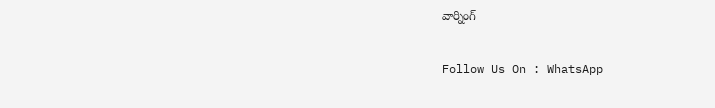వార్నింగ్

Follow Us On : WhatsApp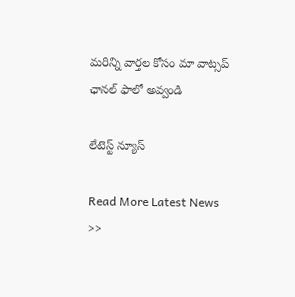మ‌రిన్ని వార్త‌ల కోసం మా వాట్స‌ప్ ఛాన‌ల్ ఫాలో అవ్వండి

లేటెస్ట్ న్యూస్‌

Read More Latest News >>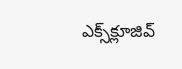ఎక్స్‌క్లూజివ్‌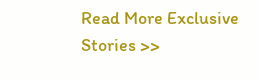Read More Exclusive Stories >>